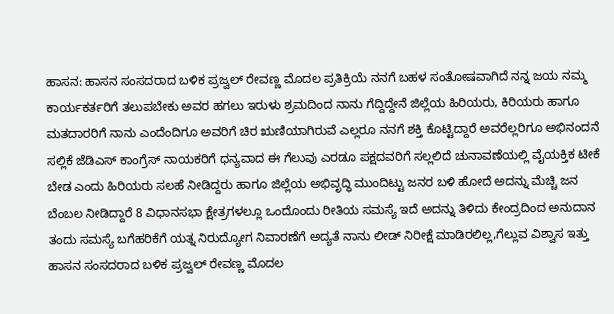ಹಾಸನ: ಹಾಸನ ಸಂಸದರಾದ ಬಳಿಕ ಪ್ರಜ್ವಲ್ ರೇವಣ್ಣ ಮೊದಲ ಪ್ರತಿಕ್ರಿಯೆ ನನಗೆ ಬಹಳ ಸಂತೋಷವಾಗಿದೆ ನನ್ನ ಜಯ ನಮ್ಮ ಕಾರ್ಯಕರ್ತರಿಗೆ ತಲುಪಬೇಕು ಅವರ ಹಗಲು ಇರುಳು ಶ್ರಮದಿಂದ ನಾನು ಗೆದ್ದಿದ್ದೇನೆ ಜಿಲ್ಲೆಯ ಹಿರಿಯರು, ಕಿರಿಯರು ಹಾಗೂ ಮತದಾರರಿಗೆ ನಾನು ಎಂದೆಂದಿಗೂ ಅವರಿಗೆ ಚಿರ ಋಣಿಯಾಗಿರುವೆ ಎಲ್ಲರೂ ನನಗೆ ಶಕ್ತಿ ಕೊಟ್ಟಿದ್ದಾರೆ ಅವರೆಲ್ಲರಿಗೂ ಅಭಿನಂದನೆ ಸಲ್ಲಿಕೆ ಜೆಡಿಎಸ್ ಕಾಂಗ್ರೆಸ್ ನಾಯಕರಿಗೆ ಧನ್ಯವಾದ ಈ ಗೆಲುವು ಎರಡೂ ಪಕ್ಷದವರಿಗೆ ಸಲ್ಲಲಿದೆ ಚುನಾವಣೆಯಲ್ಲಿ ವೈಯಕ್ತಿಕ ಟೀಕೆ ಬೇಡ ಎಂದು ಹಿರಿಯರು ಸಲಹೆ ನೀಡಿದ್ದರು ಹಾಗೂ ಜಿಲ್ಲೆಯ ಅಭಿವೃದ್ಧಿ ಮುಂದಿಟ್ಟು ಜನರ ಬಳಿ ಹೋದೆ ಅದನ್ನು ಮೆಚ್ಚಿ ಜನ ಬೆಂಬಲ ನೀಡಿದ್ದಾರೆ 8 ವಿಧಾನಸಭಾ ಕ್ಷೇತ್ರಗಳಲ್ಲೂ ಒಂದೊಂದು ರೀತಿಯ ಸಮಸ್ಯೆ ಇದೆ ಅದನ್ನು ತಿಳಿದು ಕೇಂದ್ರದಿಂದ ಅನುದಾನ ತಂದು ಸಮಸ್ಯೆ ಬಗೆಹರಿಕೆಗೆ ಯತ್ನ ನಿರುದ್ಯೋಗ ನಿವಾರಣೆಗೆ ಅದ್ಯತೆ ನಾನು ಲೀಡ್ ನಿರೀಕ್ಷೆ ಮಾಡಿರಲಿಲ್ಲ,ಗೆಲ್ಲುವ ವಿಶ್ವಾಸ ಇತ್ತು
ಹಾಸನ ಸಂಸದರಾದ ಬಳಿಕ ಪ್ರಜ್ವಲ್ ರೇವಣ್ಣ ಮೊದಲ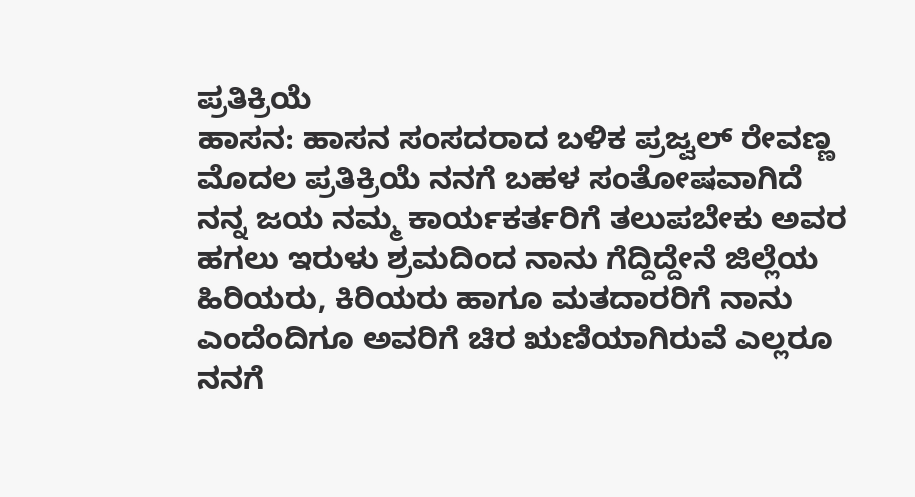ಪ್ರತಿಕ್ರಿಯೆ
ಹಾಸನ: ಹಾಸನ ಸಂಸದರಾದ ಬಳಿಕ ಪ್ರಜ್ವಲ್ ರೇವಣ್ಣ ಮೊದಲ ಪ್ರತಿಕ್ರಿಯೆ ನನಗೆ ಬಹಳ ಸಂತೋಷವಾಗಿದೆ ನನ್ನ ಜಯ ನಮ್ಮ ಕಾರ್ಯಕರ್ತರಿಗೆ ತಲುಪಬೇಕು ಅವರ ಹಗಲು ಇರುಳು ಶ್ರಮದಿಂದ ನಾನು ಗೆದ್ದಿದ್ದೇನೆ ಜಿಲ್ಲೆಯ ಹಿರಿಯರು, ಕಿರಿಯರು ಹಾಗೂ ಮತದಾರರಿಗೆ ನಾನು ಎಂದೆಂದಿಗೂ ಅವರಿಗೆ ಚಿರ ಋಣಿಯಾಗಿರುವೆ ಎಲ್ಲರೂ ನನಗೆ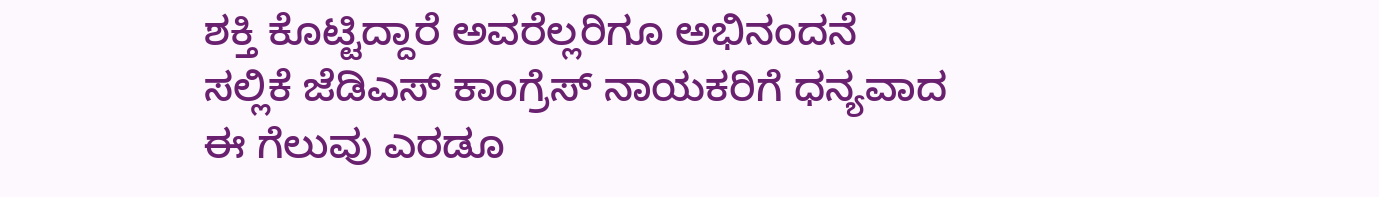ಶಕ್ತಿ ಕೊಟ್ಟಿದ್ದಾರೆ ಅವರೆಲ್ಲರಿಗೂ ಅಭಿನಂದನೆ ಸಲ್ಲಿಕೆ ಜೆಡಿಎಸ್ ಕಾಂಗ್ರೆಸ್ ನಾಯಕರಿಗೆ ಧನ್ಯವಾದ ಈ ಗೆಲುವು ಎರಡೂ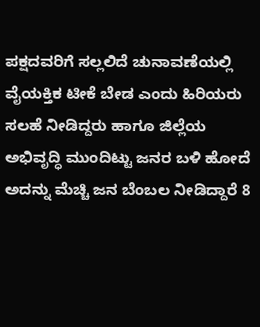ಪಕ್ಷದವರಿಗೆ ಸಲ್ಲಲಿದೆ ಚುನಾವಣೆಯಲ್ಲಿ ವೈಯಕ್ತಿಕ ಟೀಕೆ ಬೇಡ ಎಂದು ಹಿರಿಯರು ಸಲಹೆ ನೀಡಿದ್ದರು ಹಾಗೂ ಜಿಲ್ಲೆಯ ಅಭಿವೃದ್ಧಿ ಮುಂದಿಟ್ಟು ಜನರ ಬಳಿ ಹೋದೆ ಅದನ್ನು ಮೆಚ್ಚಿ ಜನ ಬೆಂಬಲ ನೀಡಿದ್ದಾರೆ 8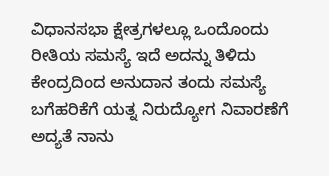ವಿಧಾನಸಭಾ ಕ್ಷೇತ್ರಗಳಲ್ಲೂ ಒಂದೊಂದು ರೀತಿಯ ಸಮಸ್ಯೆ ಇದೆ ಅದನ್ನು ತಿಳಿದು ಕೇಂದ್ರದಿಂದ ಅನುದಾನ ತಂದು ಸಮಸ್ಯೆ ಬಗೆಹರಿಕೆಗೆ ಯತ್ನ ನಿರುದ್ಯೋಗ ನಿವಾರಣೆಗೆ ಅದ್ಯತೆ ನಾನು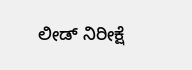ಲೀಡ್ ನಿರೀಕ್ಷೆ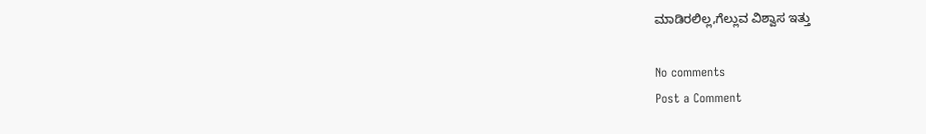ಮಾಡಿರಲಿಲ್ಲ,ಗೆಲ್ಲುವ ವಿಶ್ವಾಸ ಇತ್ತು

No comments
Post a Comment